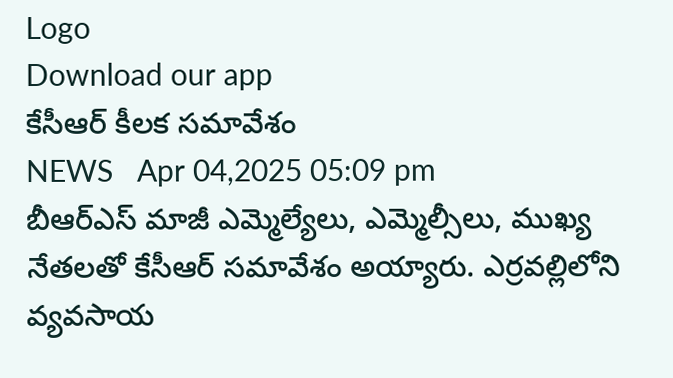Logo
Download our app
కేసీఆర్ కీల‌క స‌మావేశం
NEWS   Apr 04,2025 05:09 pm
బీఆర్ఎస్ మాజీ ఎమ్మెల్యేలు, ఎమ్మెల్సీలు, ముఖ్య నేతలతో కేసీఆర్ సమావేశం అయ్యారు. ఎర్రవల్లిలోని వ్యవసాయ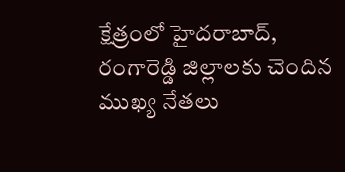క్షేత్రంలో హైదరాబాద్, రంగారెడ్డి జిల్లాలకు చెందిన ముఖ్య నేతలు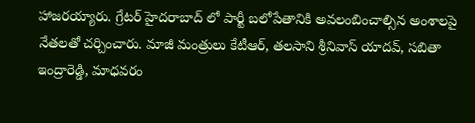హాజ‌ర‌య్యారు. గ్రేటర్ హైద‌రాబాద్ లో పార్టీ బలోపేతానికి అవలంబించాల్సిన అంశాలపై నేతలతో చర్చించారు. మాజీ మంత్రులు కేటీఆర్, తలసాని శ్రీనివాస్ యాదవ్, సబితా ఇంద్రారెడ్డి, మాధవరం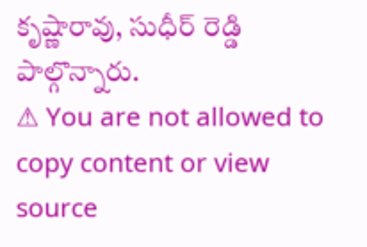కృష్ణారావు, సుధీర్ రెడ్డి పాల్గొన్నారు.
⚠ You are not allowed to copy content or view source